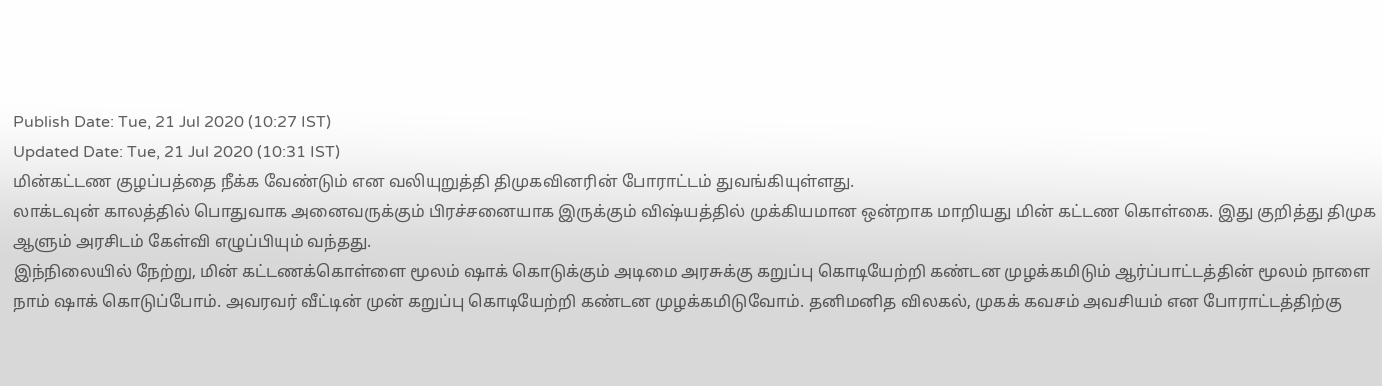Publish Date: Tue, 21 Jul 2020 (10:27 IST)
Updated Date: Tue, 21 Jul 2020 (10:31 IST)
மின்கட்டண குழப்பத்தை நீக்க வேண்டும் என வலியுறுத்தி திமுகவினரின் போராட்டம் துவங்கியுள்ளது.
லாக்டவுன் காலத்தில் பொதுவாக அனைவருக்கும் பிரச்சனையாக இருக்கும் விஷ்யத்தில் முக்கியமான ஒன்றாக மாறியது மின் கட்டண கொள்கை. இது குறித்து திமுக ஆளும் அரசிடம் கேள்வி எழுப்பியும் வந்தது.
இந்நிலையில் நேற்று, மின் கட்டணக்கொள்ளை மூலம் ஷாக் கொடுக்கும் அடிமை அரசுக்கு கறுப்பு கொடியேற்றி கண்டன முழக்கமிடும் ஆர்ப்பாட்டத்தின் மூலம் நாளை நாம் ஷாக் கொடுப்போம். அவரவர் வீட்டின் முன் கறுப்பு கொடியேற்றி கண்டன முழக்கமிடுவோம். தனிமனித விலகல், முகக் கவசம் அவசியம் என போராட்டத்திற்கு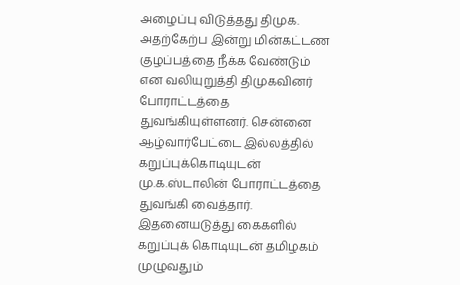அழைப்பு விடுத்தது திமுக.
அதற்கேற்ப இன்று மின்கட்டண குழப்பத்தை நீக்க வேண்டும் என வலியுறுத்தி திமுகவினர் போராட்டத்தை துவங்கியுள்ளனர். சென்னை ஆழ்வார்பேட்டை இல்லத்தில் கறுப்புக்கொடியுடன் மு.க.ஸ்டாலின் போராட்டத்தை துவங்கி வைத்தார்.
இதனையடுத்து கைகளில் கறுப்புக் கொடியுடன் தமிழகம் முழுவதும்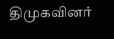திமுகவினர்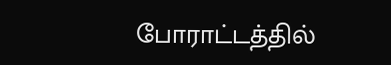போராட்டத்தில்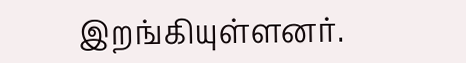இறங்கியுள்ளனர்.